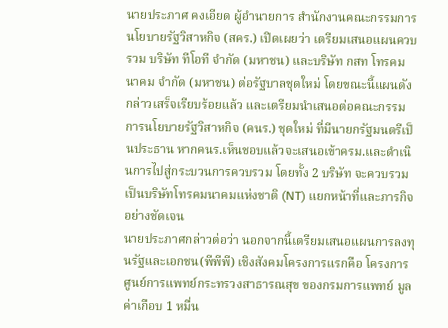นายประภาศ คงเอียด ผู้อำนายการ สำนักงานคณะกรรมการนโยบายรัฐวิสาหกิจ (สคร.) เปิดเผยว่า เตรียมเสนอแผนควบรวม บริษัท ทีโอที จำกัด (มหาชน) และบริษัท กสท โทรคมนาคม จำกัด (มหาชน) ต่อรัฐบาลชุดใหม่ โดยขณะนี้แผนดังกล่าวเสร็จเรียบร้อยแล้ว และเตรียมนำเสนอต่อคณะกรรมการนโยบายรัฐวิสาหกิจ (คนร.) ชุดใหม่ ที่มีนายกรัฐมนตรีเป็นประธาน หากคนร.เห็นชอบแล้วจะเสนอเข้าครม.และดำเนินการไปสู่กระบวนการควบรวม โดยทั้ง 2 บริษัท จะควบรวมเป็นบริษัทโทรคมนาคมแห่งชาติ (NT) แยกหน้าที่และภารกิจอย่างชัดเจน
นายประภาศกล่าวต่อว่า นอกจากนี้เตรียมเสนอแผนการลงทุนรัฐและเอกชน(พีพีพี) เชิงสังคมโครงการแรกคือ โครงการศูนย์การแพทย์กระทรวงสาธารณสุข ของกรมการแพทย์ มูลค่าเกือบ 1 หมื่น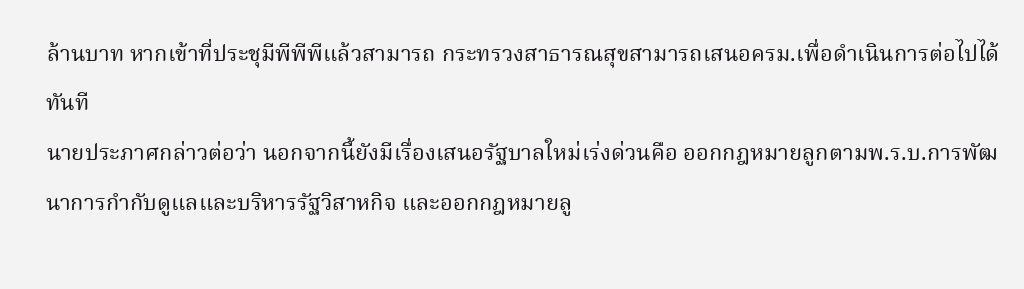ล้านบาท หากเข้าที่ประชุมีพีพีพีแล้วสามารถ กระทรวงสาธารณสุขสามารถเสนอครม.เพื่อดำเนินการต่อไปได้ทันที
นายประภาศกล่าวต่อว่า นอกจากนี้ยังมีเรื่องเสนอรัฐบาลใหม่เร่งด่วนคือ ออกกฎหมายลูกตามพ.ร.บ.การพัฒนาการกำกับดูแลและบริหารรัฐวิสาหกิจ และออกกฎหมายลู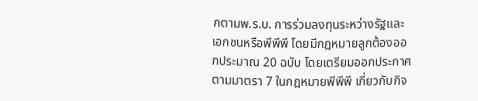กตามพ.ร.บ. การร่วมลงทุนระหว่างรัฐและเอกชนหรือพีพีพี โดยมีกฎหมายลูกต้องออกประมาณ 20 ฉบับ โดยเตรียมออกประกาศตามมาตรา 7 ในกฎหมายพีพีพี เกี่ยวกับกิจ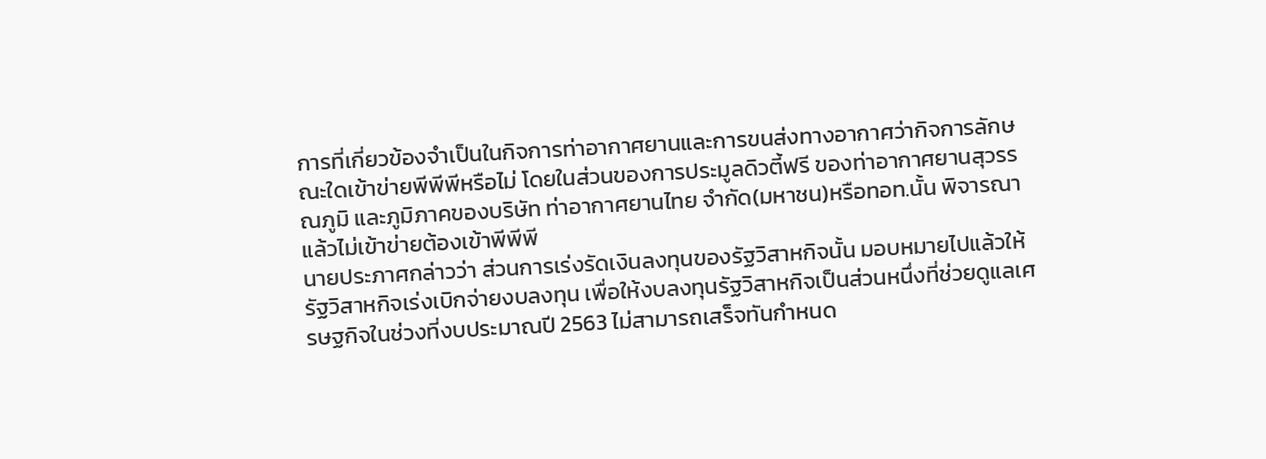การที่เกี่ยวข้องจำเป็นในกิจการท่าอากาศยานและการขนส่งทางอากาศว่ากิจการลักษณะใดเข้าข่ายพีพีพีหรือไม่ โดยในส่วนของการประมูลดิวตี้ฟรี ของท่าอากาศยานสุวรรณภูมิ และภูมิภาคของบริษัท ท่าอากาศยานไทย จำกัด(มหาชน)หรือทอท.นั้น พิจารณาแล้วไม่เข้าข่ายต้องเข้าพีพีพี
นายประภาศกล่าวว่า ส่วนการเร่งรัดเงินลงทุนของรัฐวิสาหกิจนั้น มอบหมายไปแล้วให้รัฐวิสาหกิจเร่งเบิกจ่ายงบลงทุน เพื่อให้งบลงทุนรัฐวิสาหกิจเป็นส่วนหนึ่งที่ช่วยดูแลเศรษฐกิจในช่วงที่งบประมาณปี 2563 ไม่สามารถเสร็จทันกำหนด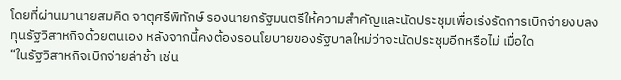โดยที่ผ่านมานายสมคิด จาตุศรีพิทักษ์ รองนายกรัฐมนตรีให้ความสำคัญและนัดประชุมเพื่อเร่งรัดการเบิกจ่ายงบลงทุนรัฐวิสาหกิจด้วยตนเอง หลังจากนี้คงต้องรอนโยบายของรัฐบาลใหม่ว่าจะนัดประชุมอีกหรือไม่ เมื่อใด
“ในรัฐวิสาหกิจเบิกจ่ายล่าช้า เช่น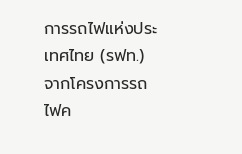การรถไฟแห่งประเทศไทย (รฟท.) จากโครงการรถไฟค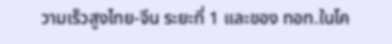วามเร็วสูงไทย-จีน ระยะที่ 1 และของ ทอท.ในโค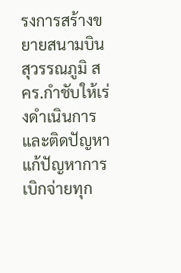รงการสร้างขยายสนามบินสุวรรณภูมิ สคร.กำชับให้เร่งดำเนินการ และติดปัญหาแก้ปัญหาการเบิกจ่ายทุก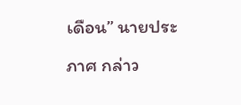เดือน” นายประภาศ กล่าว